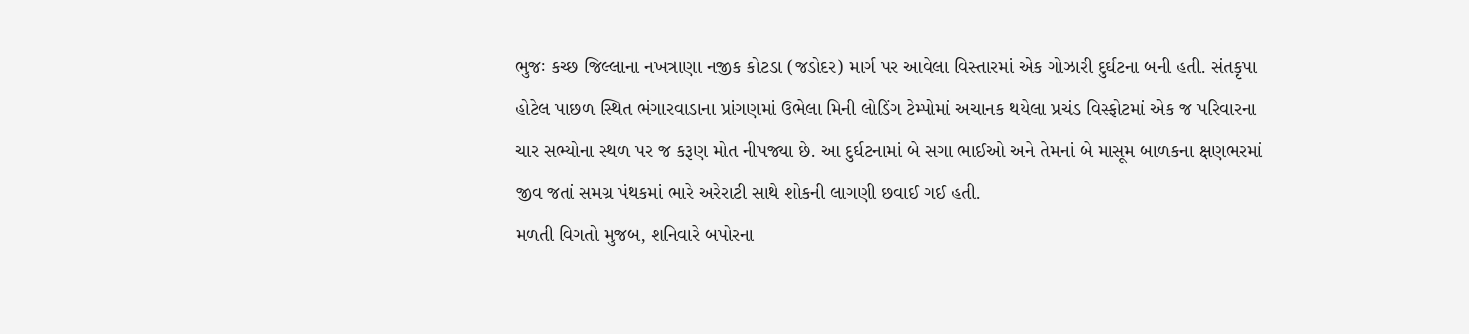ભુજઃ કચ્છ જિલ્લાના નખત્રાણા નજીક કોટડા (જડોદર) માર્ગ પર આવેલા વિસ્તારમાં એક ગોઝારી દુર્ઘટના બની હતી. સંતકૃપા હોટેલ પાછળ સ્થિત ભંગારવાડાના પ્રાંગણમાં ઉભેલા મિની લોડિંગ ટેમ્પોમાં અચાનક થયેલા પ્રચંડ વિસ્ફોટમાં એક જ પરિવારના ચાર સભ્યોના સ્થળ પર જ કરૂણ મોત નીપજ્યા છે. આ દુર્ઘટનામાં બે સગા ભાઈઓ અને તેમનાં બે માસૂમ બાળકના ક્ષણભરમાં જીવ જતાં સમગ્ર પંથકમાં ભારે અરેરાટી સાથે શોકની લાગણી છવાઈ ગઈ હતી.
મળતી વિગતો મુજબ, શનિવારે બપોરના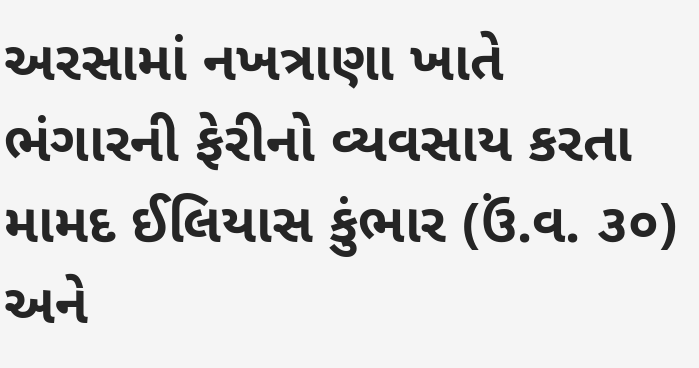અરસામાં નખત્રાણા ખાતે ભંગારની ફેરીનો વ્યવસાય કરતા મામદ ઈલિયાસ કુંભાર (ઉં.વ. ૩૦) અને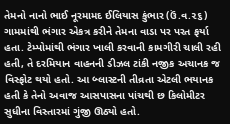તેમનો નાનો ભાઈ નૂરમામદ ઈલિયાસ કુંભાર (ઉં.વ.૨૬) ગામમાંથી ભંગાર એકત્ર કરીને તેમના વાડા પર પરત ફર્યા હતા. ટેમ્પોમાંથી ભંગાર ખાલી કરવાની કામગીરી ચાલી રહી હતી, તે દરમિયાન વાહનની ડીઝલ ટાંકી નજીક અચાનક જ વિસ્ફોટ થયો હતો. આ બ્લાસ્ટની તીવ્રતા એટલી ભયાનક હતી કે તેનો અવાજ આસપાસના પાંચથી છ કિલોમીટર સુધીના વિસ્તારમાં ગુંજી ઊઠ્યો હતો.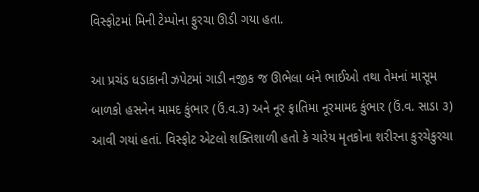વિસ્ફોટમાં મિની ટેમ્પોના ફુરચા ઊડી ગયા હતા.

આ પ્રચંડ ધડાકાની ઝપેટમાં ગાડી નજીક જ ઊભેલા બંને ભાઈઓ તથા તેમનાં માસૂમ બાળકો હસનેન મામદ કુંભાર (ઉં.વ.૩) અને નૂર ફાતિમા નૂરમામદ કુંભાર (ઉં.વ. સાડા ૩) આવી ગયાં હતાં. વિસ્ફોટ એટલો શક્તિશાળી હતો કે ચારેય મૃતકોના શરીરના કુરચેકુરચા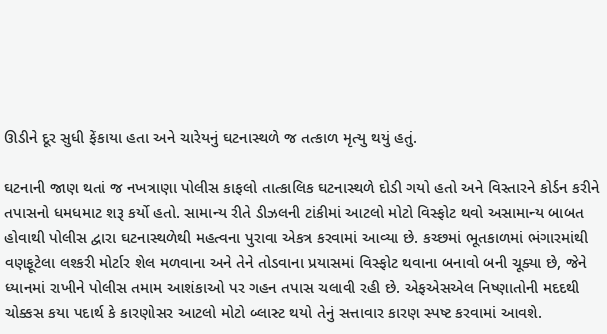ઊડીને દૂર સુધી ફેંકાયા હતા અને ચારેયનું ઘટનાસ્થળે જ તત્કાળ મૃત્યુ થયું હતું.

ઘટનાની જાણ થતાં જ નખત્રાણા પોલીસ કાફલો તાત્કાલિક ઘટનાસ્થળે દોડી ગયો હતો અને વિસ્તારને કોર્ડન કરીને તપાસનો ધમધમાટ શરૂ કર્યો હતો. સામાન્ય રીતે ડીઝલની ટાંકીમાં આટલો મોટો વિસ્ફોટ થવો અસામાન્ય બાબત હોવાથી પોલીસ દ્વારા ઘટનાસ્થળેથી મહત્વના પુરાવા એકત્ર કરવામાં આવ્યા છે. કચ્છમાં ભૂતકાળમાં ભંગારમાંથી વણફૂટેલા લશ્કરી મોર્ટાર શેલ મળવાના અને તેને તોડવાના પ્રયાસમાં વિસ્ફોટ થવાના બનાવો બની ચૂક્યા છે, જેને ધ્યાનમાં રાખીને પોલીસ તમામ આશંકાઓ પર ગહન તપાસ ચલાવી રહી છે. એફએસએલ નિષ્ણાતોની મદદથી ચોક્કસ કયા પદાર્થ કે કારણોસર આટલો મોટો બ્લાસ્ટ થયો તેનું સત્તાવાર કારણ સ્પષ્ટ કરવામાં આવશે.